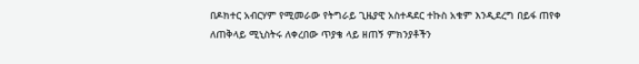በዶክተር አብርሃም የሚመራው የትግራይ ጊዜያዊ አስተዳደር ተኩስ አቁም እንዲደረግ በይፋ ጠየቀ
ለጠቅላይ ሚኒስትሩ ለቀረበው ጥያቄ ላይ ዘጠኝ ምክንያቶችን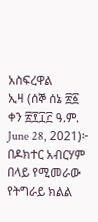አስፍረዋል
ኢዛ (ሰኞ ሰኔ ፳፩ ቀን ፳፻፲፫ ዓ.ም. June 28, 2021)፦ በዶክተር አብርሃም በላይ የሚመራው የትግራይ ክልል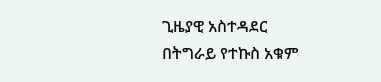ጊዜያዊ አስተዳደር በትግራይ የተኩስ አቁም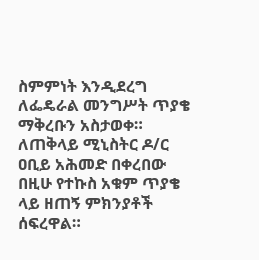ስምምነት እንዲደረግ ለፌዴራል መንግሥት ጥያቄ ማቅረቡን አስታወቀ። ለጠቅላይ ሚኒስትር ዶ/ር ዐቢይ አሕመድ በቀረበው በዚሁ የተኩስ አቁም ጥያቄ ላይ ዘጠኝ ምክንያቶች ሰፍረዋል።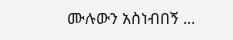ሙሉውን አስነብበኝ ...